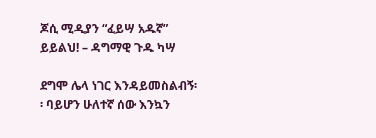ጆሲ ሚዲያን “ፈይሣ አዱኛ” ይይልህ! – ዳግማዊ ጉዱ ካሣ

ደግሞ ሌላ ነገር እንዳይመስልብኝ፡፡ ባይሆን ሁለተኛ ሰው እንኳን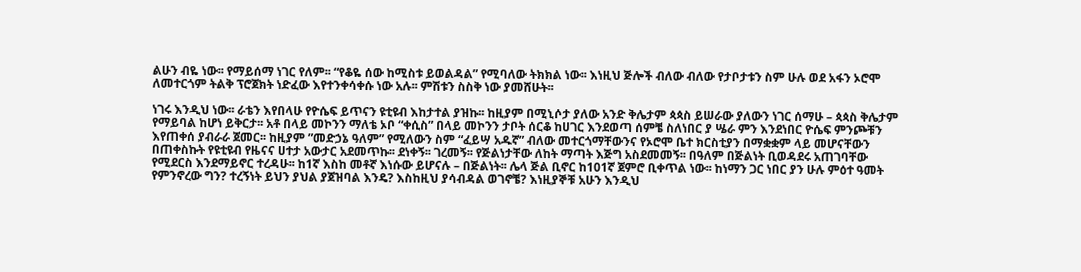ልሁን ብዬ ነው፡፡ የማይሰማ ነገር የለም፡፡ “የቆዬ ሰው ከሚስቱ ይወልዳል” የሚባለው ትክክል ነው፡፡ እነዚህ ጅሎች ብለው ብለው የታቦታቱን ስም ሁሉ ወደ አፋን ኦሮሞ ለመተርጎም ትልቅ ፕሮጀክት ነድፈው እየተንቀሳቀሱ ነው አሉ፡፡ ምሽቱን ስስቅ ነው ያመሸሁት፡፡

ነገሩ እንዲህ ነው፡፡ ራቴን እየበላሁ የዮሴፍ ይጥናን ዩቲዩብ እከታተል ያዝኩ፡፡ ከዚያም በሚኒሶታ ያለው አንድ ቅሌታም ጳጳስ ይሠራው ያለውን ነገር ሰማሁ – ጳጳስ ቅሌታም የማይባል ከሆነ ይቅርታ፡፡ አቶ በላይ መኮንን ማለቴ ኦቦ “ቀሲስ” በላይ መኮንን ታቦት ሰርቆ ከሀገር እንደወጣ ሰምቼ ስለነበር ያ ሤራ ምን እንደነበር ዮሴፍ ምንጮቹን እየጠቀሰ ያብራራ ጀመር፡፡ ከዚያም ”መድኃኔ ዓለም” የሚለውን ስም “ፈይሣ አዱኛ” ብለው መተርጎማቸውንና የኦሮሞ ቤተ ክርስቲያን በማቋቋም ላይ መሆናቸውን በጠቀስኩት የዩቲዩብ የዜናና ሀተታ አውታር አደመጥኩ፡፡ ደነቀኝ፡፡ ገረመኝ፡፡ የጅልነታቸው ለከት ማጣት እጅግ አስደመመኝ፡፡ በዓለም በጅልነት ቢወዳደሩ አጠገባቸው የሚደርስ እንደማይኖር ተረዳሁ፡፡ ከ1ኛ እስከ መቶኛ እነሱው ይሆናሉ – በጅልነት፡፡ ሌላ ጅል ቢኖር ከ101ኛ ጀምሮ ቢቀጥል ነው፡፡ ከነማን ጋር ነበር ያን ሁሉ ምዕተ ዓመት የምንኖረው ግን? ተረኝነት ይህን ያህል ያጀዝባል እንዴ? እስከዚህ ያሳብዳል ወገኖቼ? እነዚያኞቹ አሁን እንዲህ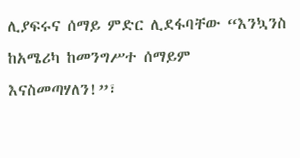ሊያፍሩና ሰማይ ምድር ሊደፋባቸው “እንኳንስ ከአሜሪካ ከመንግሥተ ሰማይም እናስመጣሃለን!”፣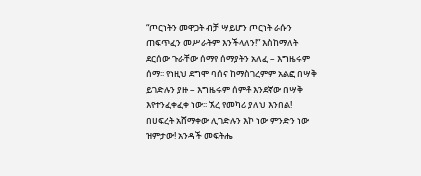“ጦርነትን መዋጋት ብቻ ሣይሆን ጦርነት ራሱን ጠፍጥፈን መሥራትም እንችላለን!” እስከማለት ደርሰው ጉራቸው ሰማየ ሰማያትን አለፈ – እግዜሩም ሰማ፡፡ የነዚህ ደግሞ ባሰና ከማስገረምም አልፎ በሣቅ ይገድሉን ያዙ – እግዜሩም ሰምቶ እንደኛው በሣቅ እየተንፈቀፈቀ ነው፡፡ ኧረ የመካሪ ያለህ እንበል! በሀፍረት አሸማቀው ሊገድሉን እኮ ነው ምንድን ነው ዝምታው! አንዳች መፍትሔ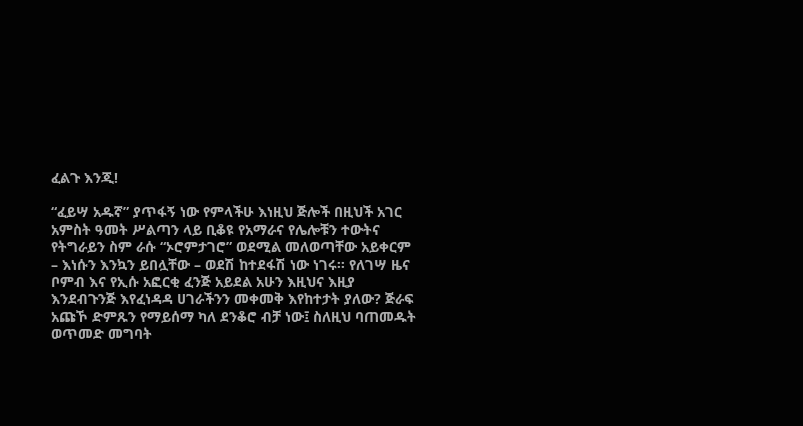ፈልጉ እንጂ!

“ፈይሣ አዱኛ” ያጥፋኝ ነው የምላችሁ እነዚህ ጅሎች በዚህች አገር አምስት ዓመት ሥልጣን ላይ ቢቆዩ የአማራና የሌሎቹን ተውትና የትግራይን ስም ራሱ “ኦሮምታገሮ” ወደሚል መለወጣቸው አይቀርም – እነሱን እንኳን ይበሏቸው – ወደሽ ከተደፋሽ ነው ነገሩ፡፡ የለገሣ ዜና ቦምብ እና የኢሱ አፎርቂ ፈንጅ አይደል አሁን እዚህና እዚያ እንደብጉንጅ እየፈነዳዳ ሀገራችንን መቀመቅ እየከተታት ያለው? ጅራፍ አጩኾ ድምጹን የማይሰማ ካለ ደንቆሮ ብቻ ነው፤ ስለዚህ ባጠመዱት ወጥመድ መግባት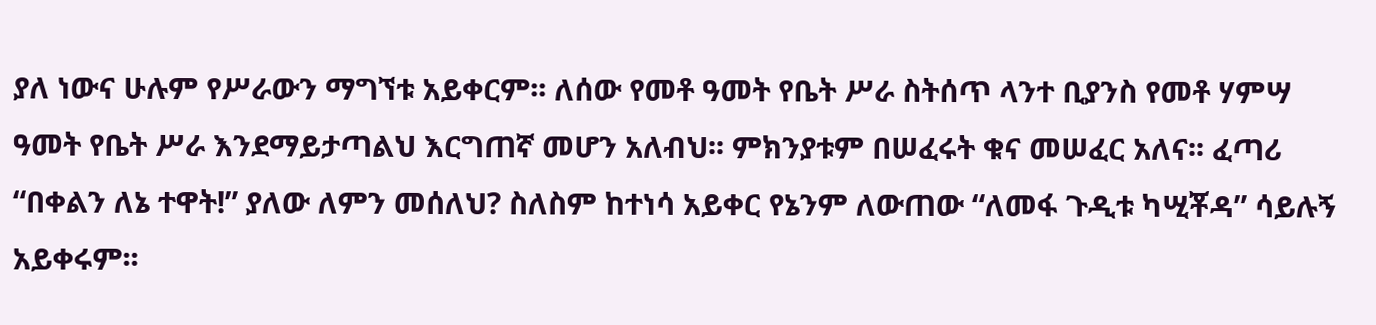ያለ ነውና ሁሉም የሥራውን ማግኘቱ አይቀርም፡፡ ለሰው የመቶ ዓመት የቤት ሥራ ስትሰጥ ላንተ ቢያንስ የመቶ ሃምሣ ዓመት የቤት ሥራ እንደማይታጣልህ እርግጠኛ መሆን አለብህ፡፡ ምክንያቱም በሠፈሩት ቁና መሠፈር አለና፡፡ ፈጣሪ “በቀልን ለኔ ተዋት!” ያለው ለምን መሰለህ? ስለስም ከተነሳ አይቀር የኔንም ለውጠው “ለመፋ ጉዲቱ ካሢቾዳ” ሳይሉኝ አይቀሩም፡፡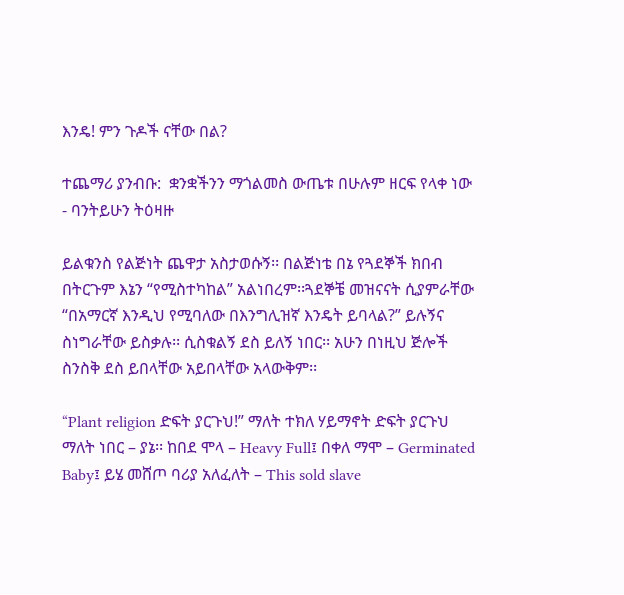እንዴ! ምን ጉዶች ናቸው በል?

ተጨማሪ ያንብቡ:  ቋንቋችንን ማጎልመስ ውጤቱ በሁሉም ዘርፍ የላቀ ነው - ባንትይሁን ትዕዛዙ

ይልቁንስ የልጅነት ጨዋታ አስታወሱኝ፡፡ በልጅነቴ በኔ የጓደኞች ክበብ በትርጉም እኔን “የሚስተካከል” አልነበረም፡፡ጓደኞቼ መዝናናት ሲያምራቸው “በአማርኛ እንዲህ የሚባለው በእንግሊዝኛ እንዴት ይባላል?” ይሉኝና ስነግራቸው ይስቃሉ፡፡ ሲስቁልኝ ደስ ይለኝ ነበር፡፡ አሁን በነዚህ ጅሎች ስንስቅ ደስ ይበላቸው አይበላቸው አላውቅም፡፡

“Plant religion ድፍት ያርጉህ!” ማለት ተክለ ሃይማኖት ድፍት ያርጉህ ማለት ነበር – ያኔ፡፡ ከበደ ሞላ – Heavy Full፤ በቀለ ማሞ – Germinated Baby፤ ይሄ መሸጦ ባሪያ አለፈለት – This sold slave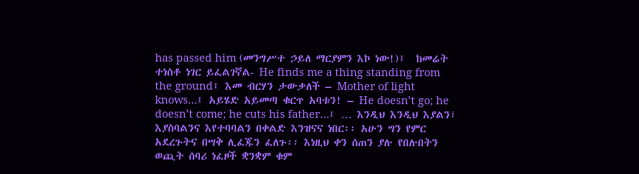has passed him (መንግሥተ ኃይለ ማርያምን እኮ ነው!)፤  ከመሬት ተነስቶ ነገር ይፈልገኛል- He finds me a thing standing from the ground፤ እመ ብርሃን ታውቃለች – Mother of light knows…፤ አይሄድ አይመጣ ቁርጥ አባቱን! – He doesn’t go; he doesn’t come; he cuts his father…፤ … እንዲህ እንዲህ እያልን፣ እያስባልንና እየተባባልን በቀልድ እንዝናና ነበር፡፡ አሁን ግን የምር አደረጉትና በሣቅ ሊፈጁን ፈለጉ፡፡ እነዚህ ቀን ሰጠን ያሉ የበሉበትን ወጪት ሰባሪ ነፈዞች ቋንቋም ቁም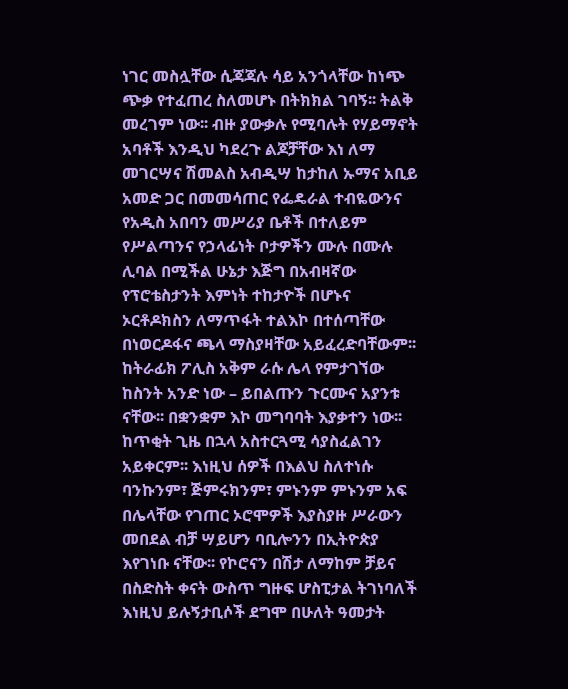ነገር መስሏቸው ሲጃጃሉ ሳይ አንጎላቸው ከነጭ ጭቃ የተፈጠረ ስለመሆኑ በትክክል ገባኝ፡፡ ትልቅ መረገም ነው፡፡ ብዙ ያውቃሉ የሚባሉት የሃይማኖት አባቶች እንዲህ ካደረጉ ልጆቻቸው እነ ለማ መገርሣና ሽመልስ አብዲሣ ከታከለ ኡማና አቢይ አመድ ጋር በመመሳጠር የፌዴራል ተብዬውንና የአዲስ አበባን መሥሪያ ቤቶች በተለይም የሥልጣንና የኃላፊነት ቦታዎችን ሙሉ በሙሉ ሊባል በሚችል ሁኔታ እጅግ በአብዛኛው የፕሮቴስታንት እምነት ተከታዮች በሆኑና ኦርቶዶክስን ለማጥፋት ተልእኮ በተሰጣቸው በነወርዶፋና ጫላ ማስያዛቸው አይፈረድባቸውም፡፡ ከትራፊክ ፖሊስ አቅም ራሱ ሌላ የምታገኘው ከስንት አንድ ነው – ይበልጡን ጉርሙና አያንቱ ናቸው፡፡ በቋንቋም እኮ መግባባት እያቃተን ነው፡፡ከጥቂት ጊዜ በኋላ አስተርጓሚ ሳያስፈልገን አይቀርም፡፡ እነዚህ ሰዎች በእልህ ስለተነሱ ባንኩንም፣ ጅምሩክንም፣ ምኑንም ምኑንም አፍ በሌላቸው የገጠር ኦሮሞዎች እያስያዙ ሥራውን መበደል ብቻ ሣይሆን ባቢሎንን በኢትዮጵያ እየገነቡ ናቸው፡፡ የኮሮናን በሽታ ለማከም ቻይና በስድስት ቀናት ውስጥ ግዙፍ ሆስፒታል ትገነባለች እነዚህ ይሉኝታቢሶች ደግሞ በሁለት ዓመታት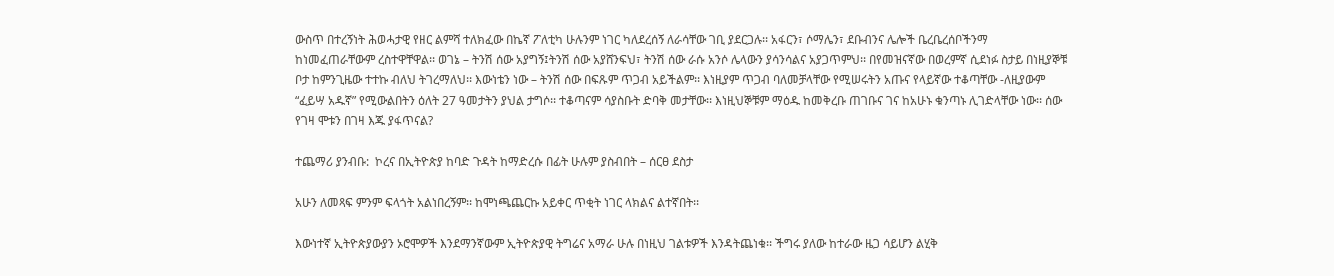ውስጥ በተረኝነት ሕወሓታዊ የዘር ልምሻ ተለክፈው በኬኛ ፖለቲካ ሁሉንም ነገር ካለደረሰኝ ለራሳቸው ገቢ ያደርጋሉ፡፡ አፋርን፣ ሶማሌን፣ ደቡብንና ሌሎች ቤረቤረሰቦችንማ ከነመፈጠራቸውም ረስተዋቸዋል፡፡ ወገኔ – ትንሽ ሰው አያግኝ፤ትንሽ ሰው አያሸንፍህ፣ ትንሽ ሰው ራሱ አንሶ ሌላውን ያሳንሳልና አያጋጥምህ፡፡ በየመዝናኛው በወረምኛ ሲደነፉ ስታይ በነዚያኞቹ ቦታ ከምንጊዜው ተተኩ ብለህ ትገረማለህ፡፡ እውነቴን ነው – ትንሽ ሰው በፍጹም ጥጋብ አይችልም፡፡ እነዚያም ጥጋብ ባለመቻላቸው የሚሠሩትን አጡና የላይኛው ተቆጣቸው -ለዚያውም “ፈይሣ አዱኛ” የሚውልበትን ዕለት 27 ዓመታትን ያህል ታግሶ፡፡ ተቆጣናም ሳያስቡት ድባቅ መታቸው፡፡ እነዚህኞቹም ማዕዱ ከመቅረቡ ጠገቡና ገና ከአሁኑ ቁንጣኑ ሊገድላቸው ነው፡፡ ሰው የገዛ ሞቱን በገዛ እጁ ያፋጥናል?

ተጨማሪ ያንብቡ:  ኮረና በኢትዮጵያ ከባድ ጉዳት ከማድረሱ በፊት ሁሉም ያስብበት – ሰርፀ ደስታ

አሁን ለመጻፍ ምንም ፍላጎት አልነበረኝም፡፡ ከሞነጫጨርኩ አይቀር ጥቂት ነገር ላክልና ልተኛበት፡፡

እውነተኛ ኢትዮጵያውያን ኦሮሞዎች እንደማንኛውም ኢትዮጵያዊ ትግሬና አማራ ሁሉ በነዚህ ገልቱዎች እንዳትጨነቁ፡፡ ችግሩ ያለው ከተራው ዜጋ ሳይሆን ልሂቅ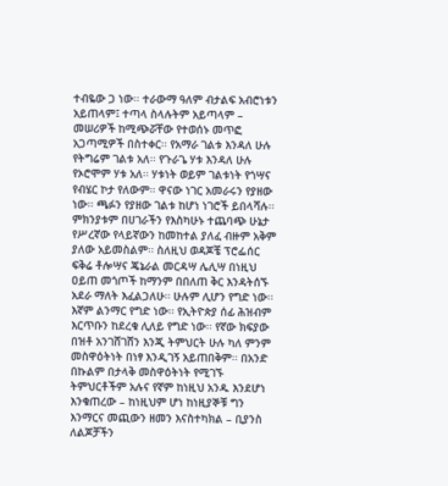ተብዬው ጋ ነው፡፡ ተራውማ ዓለም ብታልፍ አብሮነቱን አይጠላም፤ ተጣላ ስላሉትም አይጣላም –  መሠሪዎች ከሚጭሯቸው የተወሰኑ መጥፎ አጋጣሚዎች በስተቀር፡፡ የአማራ ገልቱ እንዳለ ሁሉ የትግሬም ገልቱ አለ፡፡ የጉራጌ ሃቱ እንዳለ ሁሉ የኦሮሞም ሃቱ አለ፡፡ ሃቱነት ወይም ገልቱነት የጎሣና የብሄር ኮታ የለውም፡፡ ዋናው ነገር አመራሩን የያዘው ነው፡፡ ጫፉን የያዘው ገልቱ ከሆነ ነገሮች ይበላሻሉ፡፡ ምክንያቱም በሀገራችን የእስካሁኑ ተጨባጭ ሁኔታ የሥረኛው የላይኛውን ከመከተል ያለፈ ብዙም አቅም ያለው አይመስልም፡፡ ስለዚህ ወዳጆቼ ፕሮፌሰር ፍቅሬ ቶሎሣና ጄኔራል መርዳሣ ሌሊሣ በነዚህ ዐይጠ መጎጦች ከማንም በበለጠ ቅር እንዳትሰኙ አደራ ማለት እፈልጋለሁ፡፡ ሁሉም ሊሆን የግድ ነው፡፡ እኛም ልንማር የግድ ነው፡፡ የኢትዮጵያ ሰፊ ሕዝብም እርጥቡን ከደረቁ ሊለይ የግድ ነው፡፡ የኛው ክፍያው በዝቶ አንገሸገሸን እንጂ ትምህርት ሁሉ ካለ ምንም መስዋዕትነት በነፃ እንዲገኝ አይጠበቅም፡፡ በአንድ በኩልም በታላቅ መስዋዕትነት የሚገኙ ትምህርቶችም አሉና የኛም ከነዚህ አንዱ እንደሆነ እንቁጠረው – ከነዚህም ሆነ ከነዚያኞቹ ግን እንማርና መጪውን ዘመን እናስተካክል – ቢያንስ ለልጆቻችን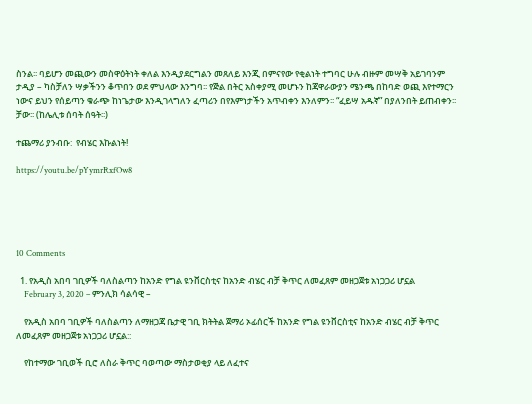ስንል፡፡ ባይሆን መጪውን መስዋዕትነት ቀለል እንዲያደርግልን መጸለይ እንጂ በምናየው የቂልነት ተግባር ሁሉ ብዙም መሣቅ አይገባንም ታዲያ – ካስቻለን ሣቃችንን ቆጥበን ወደ ምህላው እንግባ፡፡ የጅል በትር አስቀያሚ መሆኑን ከጃዋራውያን ሜንጫ በከባድ ወጪ እየተማርን ነውና ይህን የሰይጣን ቁራጭ ከነጌታው እንዲገላግለን ፈጣሪን በየእምነታችን አጥብቀን እንለምን፡፡ “ፈይሣ አዱኛ” በያለንበት ይጠብቀን፡፡ ቻው፡፡ (ከሌሊቱ ሰባት ሰዓት፡፡)

ተጨማሪ ያንብቡ:  የብሄር እኩልነት!

https://youtu.be/pYymrRxfOw8





10 Comments

  1. የአዲስ አበባ ገቢዎች ባለስልጣን ከአንድ የግል ዩንቨርስቲና ከአንድ ብሄር ብቻ ቅጥር ለመፈጸም መዘጋጀቱ አነጋጋሪ ሆኗል
    February 3, 2020 – ምንሊክ ሳልሳዊ –

    የአዲስ አበባ ገቢዎች ባለስልጣን ለማዘጋጃ ቤታዊ ገቢ ክትትል ጀማሪ ኦፊሰርች ከአንድ የግል ዩንቨርስቲና ከአንድ ብሄር ብቻ ቅጥር ለመፈጸም መዘጋጀቱ አነጋጋሪ ሆኗል::

    የከተማው ገቢወች ቢሮ ለስራ ቅጥር ባወጣው ማስታወቂያ ላይ ለፈተና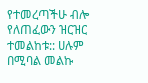የተመረጣችሁ ብሎ የለጠፈውን ዝርዝር ተመልከቱ:: ሀሉም በሚባል መልኩ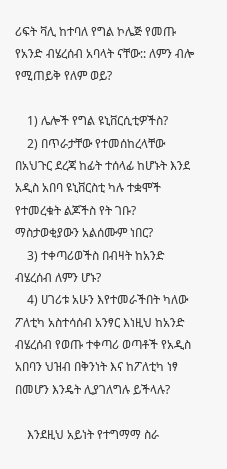ሪፍት ቫሊ ከተባለ የግል ኮሌጅ የመጡ የአንድ ብሄረሰብ አባላት ናቸው:: ለምን ብሎ የሚጠይቅ የለም ወይ?

    1) ሌሎች የግል ዩኒቨርሲቲዎችስ?
    2) በጥራታቸው የተመሰከረላቸው በአህጉር ደረጃ ከፊት ተሰላፊ ከሆኑት እንደ አዲስ አበባ ዩኒቨርስቲ ካሉ ተቋሞች የተመረቁት ልጆችስ የት ገቡ? ማስታወቂያውን አልሰሙም ነበር?
    3) ተቀጣሪወችስ በብዛት ከአንድ ብሄረሰብ ለምን ሆኑ?
    4) ሀገሪቱ አሁን እየተመራችበት ካለው ፖለቲካ አስተሳሰብ አንፃር እነዚህ ከአንድ ብሄረሰብ የወጡ ተቀጣሪ ወጣቶች የአዲስ አበባን ህዝብ በቅንነት እና ከፖለቲካ ነፃ በመሆን እንዴት ሊያገለግሉ ይችላሉ?

    እንደዚህ አይነት የተግማማ ስራ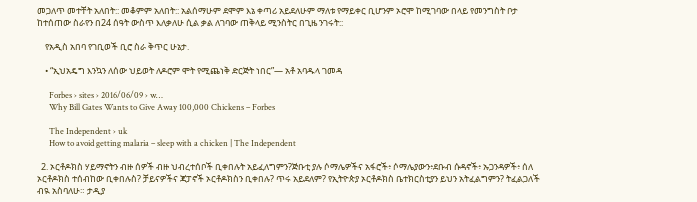መጋለጥ መተቸት አለበት:: መቆምም አለበት:: አልሰማሁም ደሞም እኔ ቀጣሪ አይደለሁም ማለቱ የማይቀር ቢሆንም ኦሮሞ ከሚገባው በላይ የመንግስት ቦታ ከተሰጠው ስራየን በ24 ሰዓት ውስጥ እለቃለሁ ሲል ቃል ለገባው ጠቅላይ ሚንስትር በጊዜ ንገሩት::

    የአዲስ አበባ የገቢወች ቢሮ ስራ ቅጥር ሁኔታ.

    • “ኢህአዴግ እንኳን ለሰው ህይወት ለዶሮም ሞት የሚጨነቅ ድርጅት ነበር”— አቶ አባዱላ ገመዳ

      Forbes › sites › 2016/06/09 › w…
      Why Bill Gates Wants to Give Away 100,000 Chickens – Forbes

      The Independent › uk
      How to avoid getting malaria – sleep with a chicken | The Independent

  2. ኦርቶዶክስ ሃይማኖትን ብዙ ሰዎች ብዙ ህብረተሰቦች ቢቀበሉት አይፈለግምን?ጅቡቲ ያሉ ሶማሌዎችና አፋሮች፥ ሶማሌያውን፥ደቡብ ሱዳኖች፥ ኡጋንዳዎች፥ ሰለ ኦርቶዶክስ ተሰብከው ቢቀበሉስ? ቻይናዎችና ጃፓኖች ኦርቶዶክስን ቢቀበሉ? ጥሩ አይደለም? የኢትዮጵያ ኦርቶዶክስ ቤተክርስቲያን ይህን አትፈልግምን? ትፈልጋለች ብዪ አስባለሁ። ታዲያ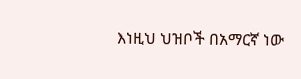እነዚህ ህዝቦች በአማርኛ ነው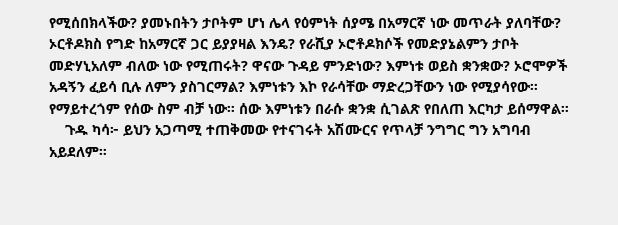የሚሰበክላችው? ያመኑበትን ታቦትም ሆነ ሌላ የዕምነት ሰያሜ በአማርኛ ነው መጥራት ያለባቸው? ኦርቶዶክስ የግድ ከአማርኛ ጋር ይያያዛል እንዴ? የራሺያ ኦሮቶዶክሶች የመድያኔልምን ታቦት መድሃኒአለም ብለው ነው የሚጠሩት? ዋናው ጉዳይ ምንድነው? እምነቱ ወይስ ቋንቋው? ኦሮሞዎች አዳኝን ፈይሳ ቢሉ ለምን ያስገርማል? እምነቱን እኮ የራሳቸው ማድረጋቸውን ነው የሚያሳየው። የማይተረጎም የሰው ስም ብቻ ነው። ሰው እምነቱን በራሱ ቋንቋ ሲገልጽ የበለጠ እርካታ ይሰማዋል።
    ጉዱ ካሳ፦ ይህን አጋጣሚ ተጠቅመው የተናገሩት አሽሙርና የጥላቻ ንግግር ግን አግባብ አይደለም።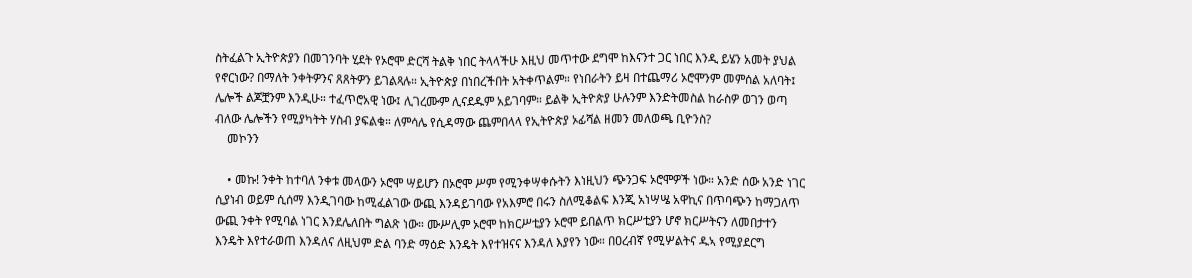ስትፈልጉ ኢትዮጵያን በመገንባት ሂደት የኦሮሞ ድርሻ ትልቅ ነበር ትላላችሁ እዚህ መጥተው ደግሞ ከእናንተ ጋር ነበር እንዲ ይሄን አመት ያህል የኖርነው? በማለት ንቀትዎንና ጸጸትዎን ይገልጻሉ። ኢትዮጵያ በነበረችበት አትቀጥልም። የነበራትን ይዛ በተጨማሪ ኦሮሞንም መምሰል አለባት፤ ሌሎች ልጆቿንም እንዲሁ። ተፈጥሮአዊ ነው፤ ሊገረሙም ሊናደዱም አይገባም። ይልቅ ኢትዮጵያ ሁሉንም እንድትመስል ከራስዎ ወገን ወጣ ብለው ሌሎችን የሚያካትት ሃስብ ያፍልቁ። ለምሳሌ የሲዳማው ጨምበላላ የኢትዮጵያ ኦፊሻል ዘመን መለወጫ ቢዮንስ?
    መኮንን

    • መኩ! ንቀት ከተባለ ንቀቱ መላውን ኦሮሞ ሣይሆን በኦሮሞ ሥም የሚንቀሣቀሱትን እነዚህን ጭንጋፍ ኦሮሞዎች ነው። አንድ ሰው አንድ ነገር ሲያነብ ወይም ሲሰማ እንዲገባው ከሚፈልገው ውጪ እንዳይገባው የአእምሮ በሩን ስለሚቆልፍ እንጂ አነሣሤ አዋኪና በጥባጭን ከማጋለጥ ውጪ ንቀት የሚባል ነገር እንደሌለበት ግልጽ ነው። ሙሥሊም ኦሮሞ ከክርሥቲያን ኦሮሞ ይበልጥ ክርሥቲያን ሆኖ ክርሥትናን ለመበታተን እንዴት እየተራወጠ እንዳለና ለዚህም ድል ባንድ ማዕድ እንዴት እየተዝናና እንዳለ እያየን ነው። በዐረብኛ የሚሦልትና ዱኣ የሚያደርግ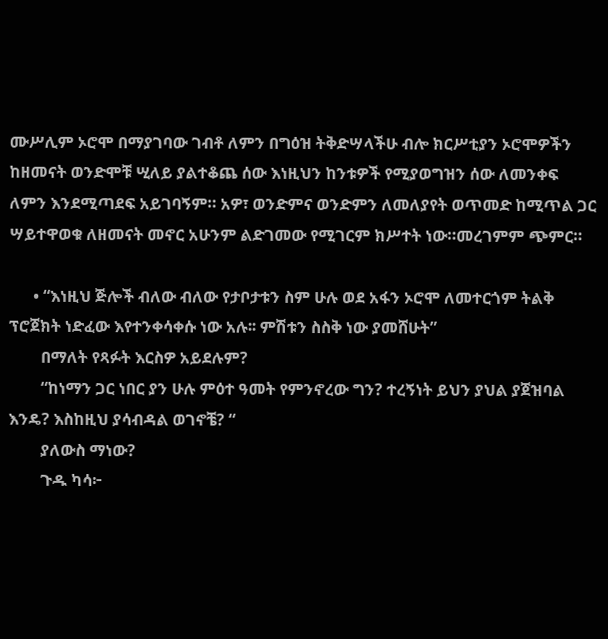ሙሥሊም ኦሮሞ በማያገባው ገብቶ ለምን በግዕዝ ትቅድሣላችሁ ብሎ ክርሥቲያን ኦሮሞዎችን ከዘመናት ወንድሞቹ ሢለይ ያልተቆጨ ሰው እነዚህን ከንቱዎች የሚያወግዝን ሰው ለመንቀፍ ለምን እንደሚጣደፍ አይገባኝም። አዎ፣ ወንድምና ወንድምን ለመለያየት ወጥመድ ከሚጥል ጋር ሣይተዋወቁ ለዘመናት መኖር አሁንም ልድገመው የሚገርም ክሥተት ነው።መረገምም ጭምር።

      • “እነዚህ ጅሎች ብለው ብለው የታቦታቱን ስም ሁሉ ወደ አፋን ኦሮሞ ለመተርጎም ትልቅ ፕሮጀክት ነድፈው እየተንቀሳቀሱ ነው አሉ፡፡ ምሽቱን ስስቅ ነው ያመሸሁት”
        በማለት የጻፉት እርስዎ አይደሉም?
        “ከነማን ጋር ነበር ያን ሁሉ ምዕተ ዓመት የምንኖረው ግን? ተረኝነት ይህን ያህል ያጀዝባል እንዴ? እስከዚህ ያሳብዳል ወገኖቼ? “
        ያለውስ ማነው?
        ጉዱ ካሳ፦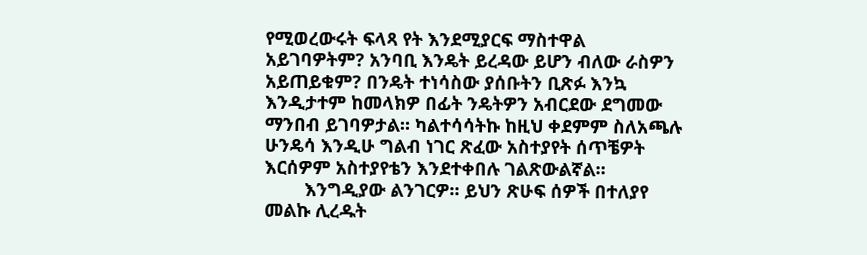የሚወረውሩት ፍላጻ የት እንደሚያርፍ ማስተዋል አይገባዎትም? አንባቢ እንዴት ይረዳው ይሆን ብለው ራስዎን አይጠይቁም? በንዴት ተነሳስው ያሰቡትን ቢጽፉ እንኳ እንዲታተም ከመላክዎ በፊት ንዴትዎን አብርደው ደግመው ማንበብ ይገባዎታል። ካልተሳሳትኩ ከዚህ ቀደምም ስለአጫሉ ሁንዴሳ እንዲሁ ግልብ ነገር ጽፈው አስተያየት ሰጥቼዎት እርሰዎም አስተያየቴን እንደተቀበሉ ገልጽውልኛል።
        እንግዲያው ልንገርዎ። ይህን ጽሁፍ ሰዎች በተለያየ መልኩ ሊረዱት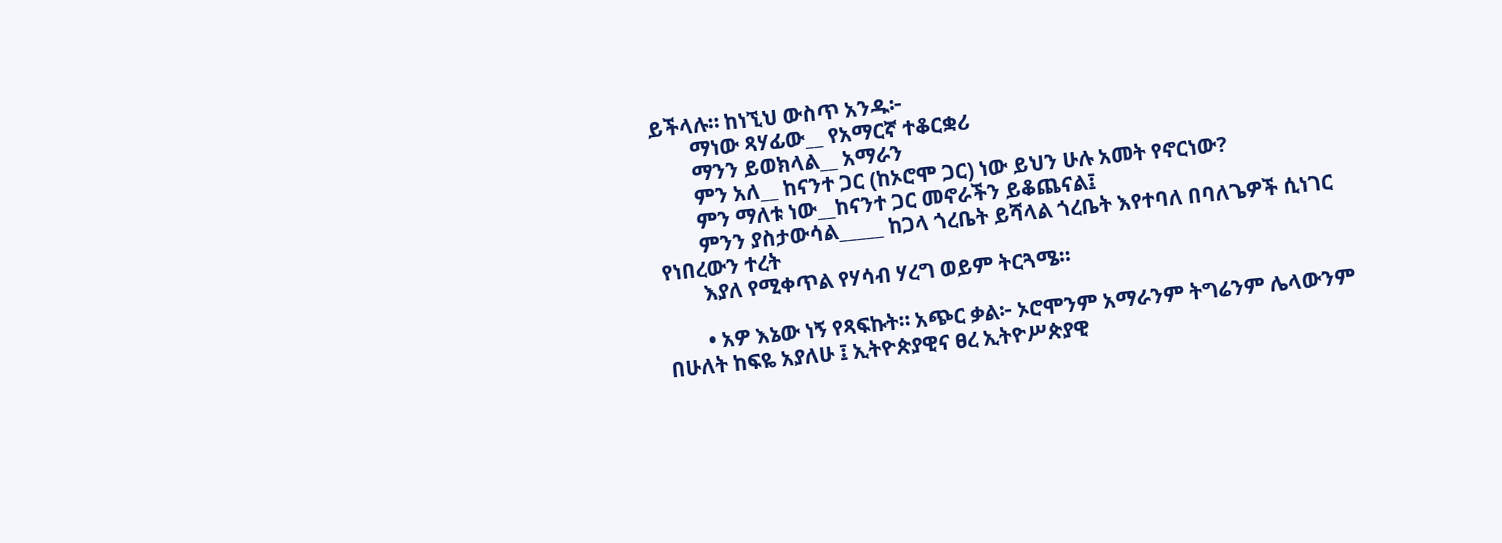ይችላሉ። ከነኚህ ውስጥ አንዱ፦
        ማነው ጻሃፊው__ የአማርኛ ተቆርቋሪ
        ማንን ይወክላል__ አማራን
        ምን አለ__ ከናንተ ጋር (ከኦሮሞ ጋር) ነው ይህን ሁሉ አመት የኖርነው?
        ምን ማለቱ ነው__ከናንተ ጋር መኖራችን ይቆጨናል፤
        ምንን ያስታውሳል_____ ከጋላ ጎረቤት ይሻላል ጎረቤት እየተባለ በባለጌዎች ሲነገር የነበረውን ተረት
        እያለ የሚቀጥል የሃሳብ ሃረግ ወይም ትርጓሜ።

        • አዎ እኔው ነኝ የጻፍኩት። አጭር ቃል፦ ኦሮሞንም አማራንም ትግሬንም ሌላውንም በሁለት ከፍዬ አያለሁ ፤ ኢትዮጵያዊና ፀረ ኢትዮሥጵያዊ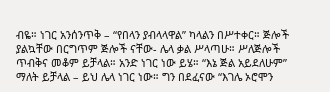ብዬ። ነገር አንሰንጥቅ – “የበላን ያብላላዋል” ካላልን በሥተቀር። ጅሎች ያልኳቸው በርግጥም ጅሎች ናቸው- ሌላ ቃል ሥላጣሁ። ሥለጅሎች ጥብቅና መቆም ይቻላል። አንድ ነገር ነው ይሄ። “እኔ ጅል አይደለሁም” ማለት ይቻላል – ይህ ሌላ ነገር ነው። ግን በደፈናው “እገሌ ኦሮሞን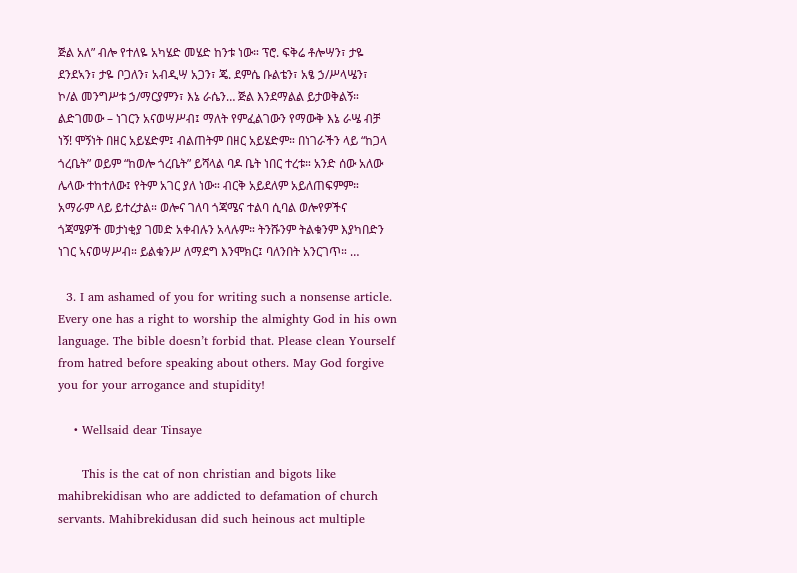ጅል አለ” ብሎ የተለዬ አካሄድ መሄድ ከንቱ ነው። ፕሮ. ፍቅሬ ቶሎሣን፣ ታዬ ደንደኣን፣ ታዬ ቦጋለን፣ አብዲሣ አጋን፣ ጄ. ደምሴ ቡልቴን፣ አፄ ኃ/ሥላሤን፣ ኮ/ል መንግሥቱ ኃ/ማርያምን፣ እኔ ራሴን… ጅል እንደማልል ይታወቅልኝ። ልድገመው – ነገርን አናወሣሥብ፤ ማለት የምፈልገውን የማውቅ እኔ ራሤ ብቻ ነኝ! ሞኝነት በዘር አይሄድም፤ ብልጠትም በዘር አይሄድም። በነገራችን ላይ “ከጋላ ጎረቤት” ወይም “ከወሎ ጎረቤት” ይሻላል ባዶ ቤት ነበር ተረቱ። አንድ ሰው አለው ሌላው ተከተለው፤ የትም አገር ያለ ነው። ብርቅ አይደለም አይለጠፍምም። አማራም ላይ ይተረታል። ወሎና ገለባ ጎጃሜና ተልባ ሲባል ወሎየዎችና ጎጃሜዎች መታነቂያ ገመድ አቀብሉን አላሉም። ትንሹንም ትልቁንም እያካበድን ነገር ኣናወሣሥብ። ይልቁንሥ ለማደግ እንሞክር፤ ባለንበት አንርገጥ። …

  3. I am ashamed of you for writing such a nonsense article. Every one has a right to worship the almighty God in his own language. The bible doesn’t forbid that. Please clean Yourself from hatred before speaking about others. May God forgive you for your arrogance and stupidity!

    • Wellsaid dear Tinsaye

      This is the cat of non christian and bigots like mahibrekidisan who are addicted to defamation of church servants. Mahibrekidusan did such heinous act multiple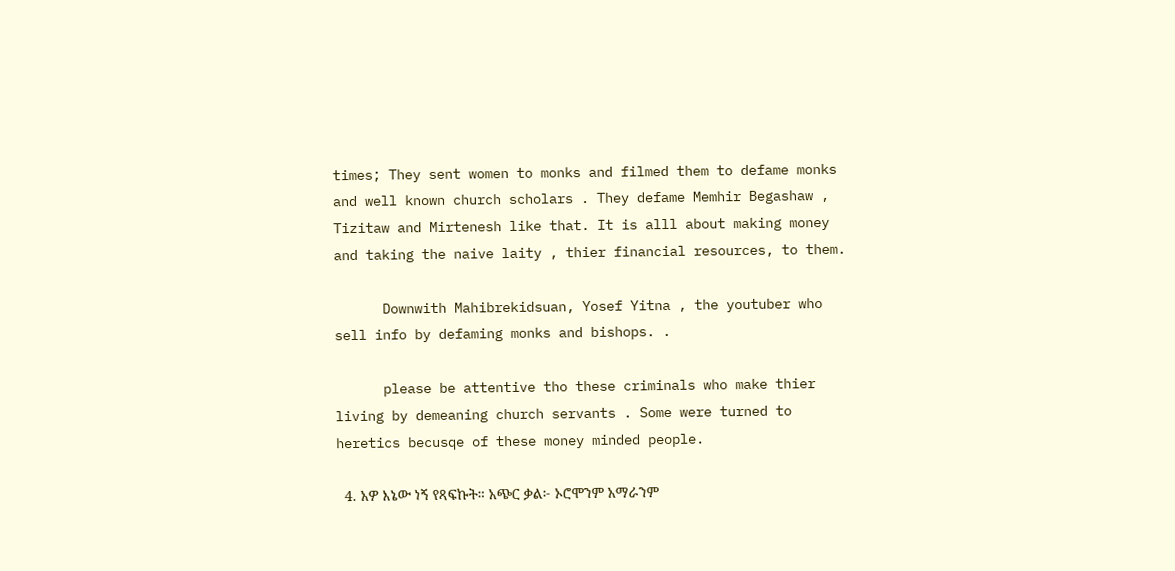times; They sent women to monks and filmed them to defame monks and well known church scholars . They defame Memhir Begashaw , Tizitaw and Mirtenesh like that. It is alll about making money and taking the naive laity , thier financial resources, to them.

      Downwith Mahibrekidsuan, Yosef Yitna , the youtuber who sell info by defaming monks and bishops. .

      please be attentive tho these criminals who make thier living by demeaning church servants . Some were turned to heretics becusqe of these money minded people.

  4. አዎ እኔው ነኝ የጻፍኩት። አጭር ቃል፦ ኦሮሞንም አማራንም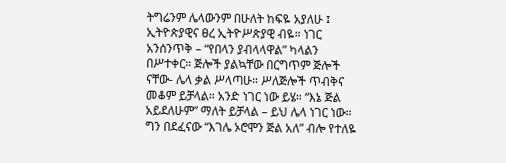ትግሬንም ሌላውንም በሁለት ከፍዬ አያለሁ ፤ ኢትዮጵያዊና ፀረ ኢትዮሥጵያዊ ብዬ። ነገር አንሰንጥቅ – “የበላን ያብላላዋል” ካላልን በሥተቀር። ጅሎች ያልኳቸው በርግጥም ጅሎች ናቸው- ሌላ ቃል ሥላጣሁ። ሥለጅሎች ጥብቅና መቆም ይቻላል። አንድ ነገር ነው ይሄ። “እኔ ጅል አይደለሁም” ማለት ይቻላል – ይህ ሌላ ነገር ነው። ግን በደፈናው “እገሌ ኦሮሞን ጅል አለ” ብሎ የተለዬ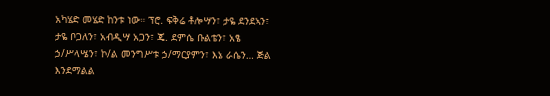አካሄድ መሄድ ከንቱ ነው። ፕሮ. ፍቅሬ ቶሎሣን፣ ታዬ ደንደኣን፣ ታዬ ቦጋለን፣ አብዲሣ አጋን፣ ጄ. ደምሴ ቡልቴን፣ አፄ ኃ/ሥላሤን፣ ኮ/ል መንግሥቱ ኃ/ማርያምን፣ እኔ ራሴን… ጅል እንደማልል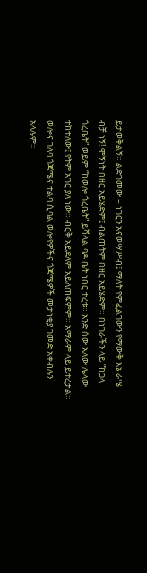ይታወቅልኝ። ልድገመው – ነገርን አናወሣሥብ፤ ማለት የምፈልገውን የማውቅ እኔ ራሤ ብቻ ነኝ! ሞኝነት በዘር አይሄድም፤ ብልጠትም በዘር አይሄድም። በነገራችን ላይ “ከጋላ ጎረቤት” ወይም “ከወሎ ጎረቤት” ይሻላል ባዶ ቤት ነበር ተረቱ። አንድ ሰው አለው ሌላው ተከተለው፤ የትም አገር ያለ ነው። ብርቅ አይደለም አይለጠፍምም። አማራም ላይ ይተረታል። ወሎና ገለባ ጎጃሜና ተልባ ሲባል ወሎየዎችና ጎጃሜዎች መታነቂያ ገመድ አቀብሉን አላሉም።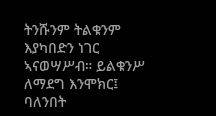ትንሹንም ትልቁንም እያካበድን ነገር ኣናወሣሥብ። ይልቁንሥ ለማደግ እንሞክር፤ ባለንበት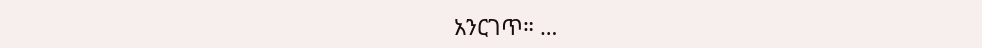አንርገጥ። …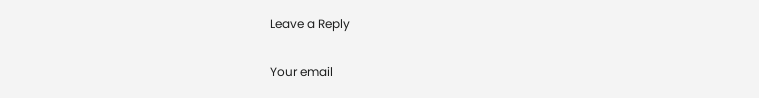Leave a Reply

Your email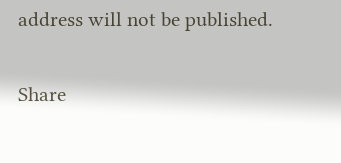address will not be published.

Share